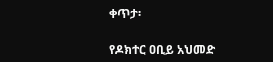ቀጥታ፡

የዶክተር ዐቢይ አህመድ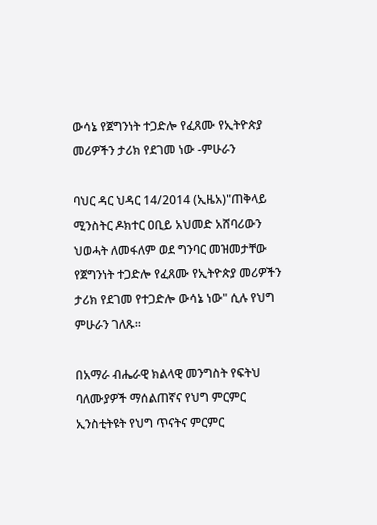ውሳኔ የጀግንነት ተጋድሎ የፈጸሙ የኢትዮጵያ መሪዎችን ታሪክ የደገመ ነው -ምሁራን

ባህር ዳር ህዳር 14/2014 (ኢዜአ)"ጠቅላይ ሚንስትር ዶክተር ዐቢይ አህመድ አሸባሪውን ህወሓት ለመፋለም ወደ ግንባር መዝመታቸው የጀግንነት ተጋድሎ የፈጸሙ የኢትዮጵያ መሪዎችን ታሪክ የደገመ የተጋድሎ ውሳኔ ነው" ሲሉ የህግ ምሁራን ገለጹ።

በአማራ ብሔራዊ ክልላዊ መንግስት የፍትህ ባለሙያዎች ማሰልጠኛና የህግ ምርምር ኢንስቲትዩት የህግ ጥናትና ምርምር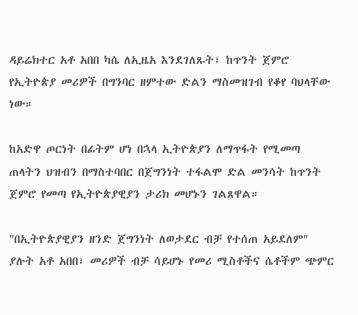ዳይሬክተር አቶ አበበ ካሴ ለኢዜአ እንደገለጹት፣ ከጥንት ጀምሮ የኢትዮጵያ መሪዎች በግንባር ዘምተው ድልን ማስመዝገብ የቆየ ባህላቸው ነው።

ከአድዋ ጦርነት በፊትም ሆነ በኋላ ኢትዮጵያን ለማጥፋት የሚመጣ ጠላትን ህዝብን በማስተባበር በጀግንነት ተፋልሞ ድል መንሳት ከጥንት ጀምሮ የመጣ የኢትዮጵያዊያን ታሪክ መሆኑን ገልጸዋል።

"በኢትዮጵያዊያን ዘንድ ጀግንነት ለወታደር ብቻ የተሰጠ አይደለም" ያሉት አቶ አበበ፣ መሪዎች ብቻ ሳይሆኑ የመሪ ሚስቶችና ሴቶችም ጭምር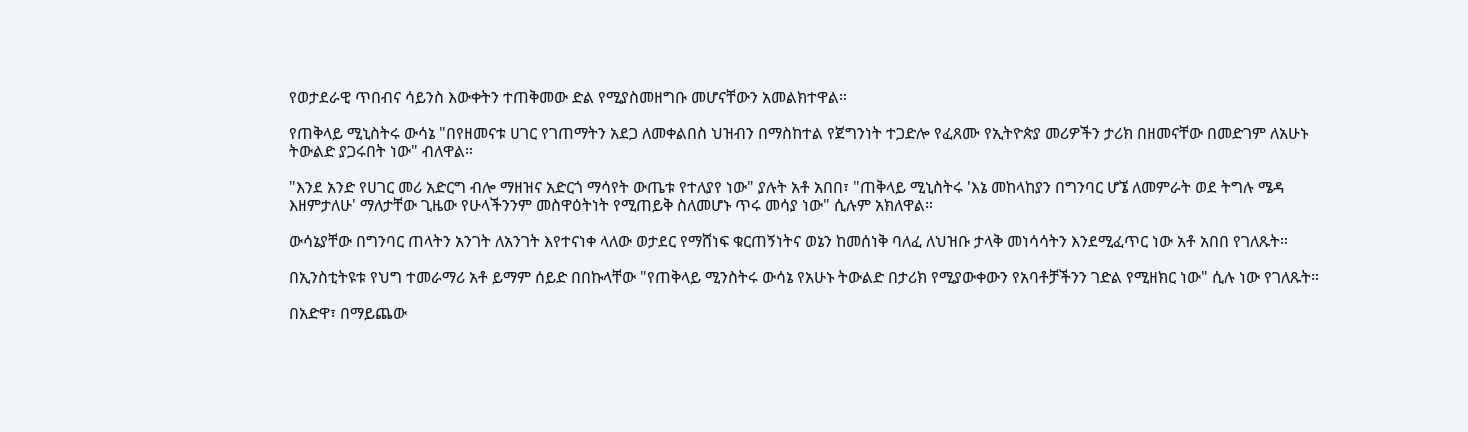የወታደራዊ ጥበብና ሳይንስ እውቀትን ተጠቅመው ድል የሚያስመዘግቡ መሆናቸውን አመልክተዋል።

የጠቅላይ ሚኒስትሩ ውሳኔ "በየዘመናቱ ሀገር የገጠማትን አደጋ ለመቀልበስ ህዝብን በማስከተል የጀግንነት ተጋድሎ የፈጸሙ የኢትዮጵያ መሪዎችን ታሪክ በዘመናቸው በመድገም ለአሁኑ ትውልድ ያጋሩበት ነው" ብለዋል።

"እንደ አንድ የሀገር መሪ አድርግ ብሎ ማዘዝና አድርጎ ማሳየት ውጤቱ የተለያየ ነው" ያሉት አቶ አበበ፣ "ጠቅላይ ሚኒስትሩ 'እኔ መከላከያን በግንባር ሆኜ ለመምራት ወደ ትግሉ ሜዳ እዘምታለሁ' ማለታቸው ጊዜው የሁላችንንም መስዋዕትነት የሚጠይቅ ስለመሆኑ ጥሩ መሳያ ነው" ሲሉም አክለዋል።

ውሳኔያቸው በግንባር ጠላትን አንገት ለአንገት እየተናነቀ ላለው ወታደር የማሸነፍ ቁርጠኝነትና ወኔን ከመሰነቅ ባለፈ ለህዝቡ ታላቅ መነሳሳትን እንደሚፈጥር ነው አቶ አበበ የገለጹት።

በኢንስቲትዩቱ የህግ ተመራማሪ አቶ ይማም ሰይድ በበኩላቸው "የጠቅላይ ሚንስትሩ ውሳኔ የአሁኑ ትውልድ በታሪክ የሚያውቀውን የአባቶቻችንን ገድል የሚዘክር ነው" ሲሉ ነው የገለጹት።

በአድዋ፣ በማይጨው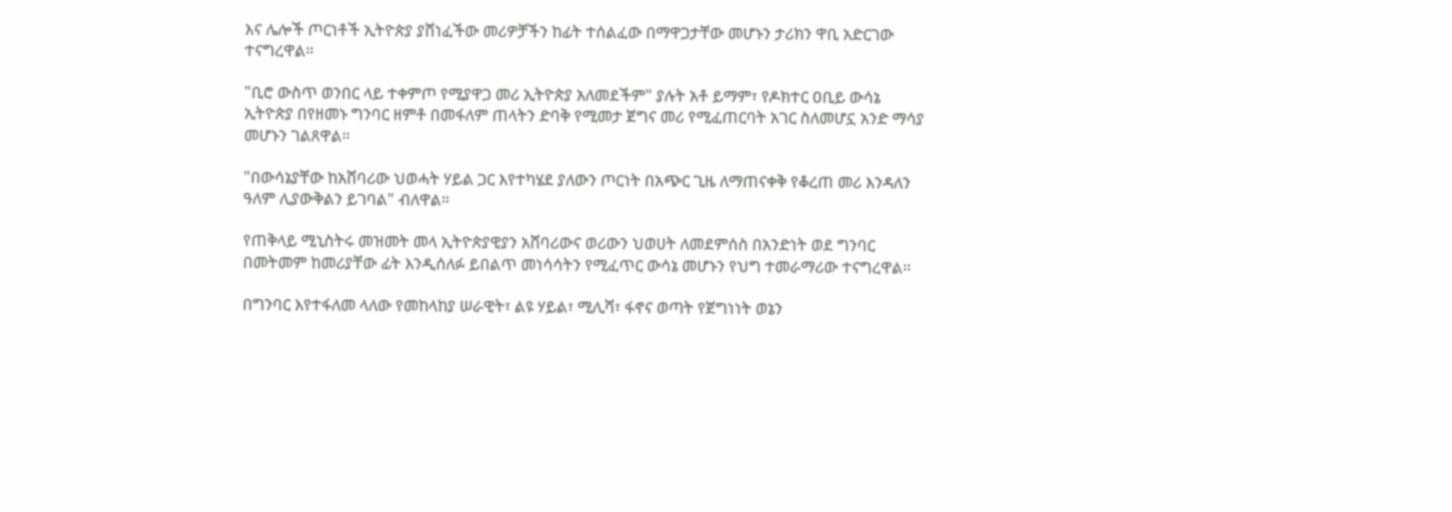እና ሌሎች ጦርነቶች ኢትዮጵያ ያሸነፈችው መሪዎቻችን ከፊት ተሰልፈው በማዋጋታቸው መሆኑን ታሪክን ዋቢ አድርገው ተናግረዋል።

"ቢሮ ውስጥ ወንበር ላይ ተቀምጦ የሚያዋጋ መሪ ኢትዮጵያ አለመደችም" ያሉት አቶ ይማም፣ የዶክተር ዐቢይ ውሳኔ ኢትዮጵያ በየዘመኑ ግንባር ዘምቶ በመፋለም ጠላትን ድባቅ የሚመታ ጀግና መሪ የሚፈጠርባት አገር ስለመሆኗ አንድ ማሳያ መሆኑን ገልጸዋል።

"በውሳኔያቸው ከአሸባሪው ህወሓት ሃይል ጋር እየተካሄደ ያለውን ጦርነት በአጭር ጊዜ ለማጠናቀቅ የቆረጠ መሪ እንዳለን ዓለም ሊያውቅልን ይገባል" ብለዋል።

የጠቅላይ ሚኒስትሩ መዝመት መላ ኢትዮጵያዊያን አሸባሪውና ወሪውን ህወሀት ለመደምሰስ በአንድነት ወደ ግንባር በመትመም ከመሪያቸው ፊት እንዲሰለፉ ይበልጥ መነሳሳትን የሚፈጥር ውሳኔ መሆኑን የህግ ተመራማሪው ተናግረዋል።

በግንባር እየተፋለመ ላለው የመከላከያ ሠራዊት፣ ልዩ ሃይል፣ ሚሊሻ፣ ፋኖና ወጣት የጀግነነት ወኔን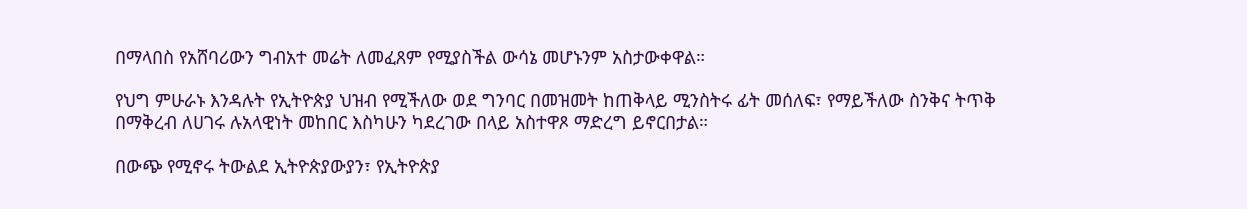በማላበስ የአሸባሪውን ግብአተ መሬት ለመፈጸም የሚያስችል ውሳኔ መሆኑንም አስታውቀዋል።

የህግ ምሁራኑ እንዳሉት የኢትዮጵያ ህዝብ የሚችለው ወደ ግንባር በመዝመት ከጠቅላይ ሚንስትሩ ፊት መሰለፍ፣ የማይችለው ስንቅና ትጥቅ በማቅረብ ለሀገሩ ሉአላዊነት መከበር እስካሁን ካደረገው በላይ አስተዋጾ ማድረግ ይኖርበታል።

በውጭ የሚኖሩ ትውልደ ኢትዮጵያውያን፣ የኢትዮጵያ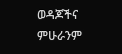ወዳጆችና ምሁራንም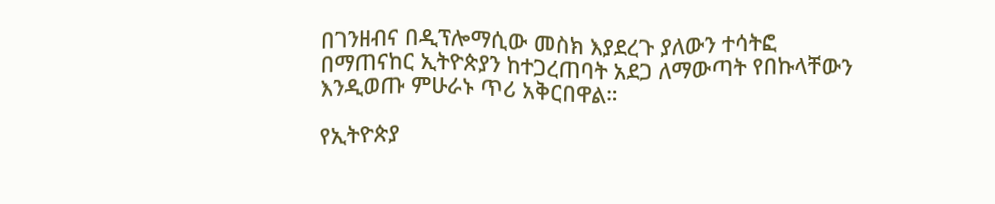በገንዘብና በዲፕሎማሲው መስክ እያደረጉ ያለውን ተሳትፎ በማጠናከር ኢትዮጵያን ከተጋረጠባት አደጋ ለማውጣት የበኩላቸውን እንዲወጡ ምሁራኑ ጥሪ አቅርበዋል።

የኢትዮጵያ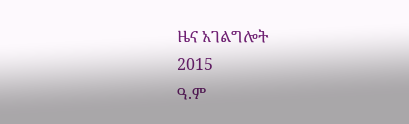ዜና አገልግሎት
2015
ዓ.ም